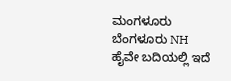ಮಂಗಳೂರು ಬೆಂಗಳೂರು NH ಹೈವೇ ಬದಿಯಲ್ಲಿ ಇದೆ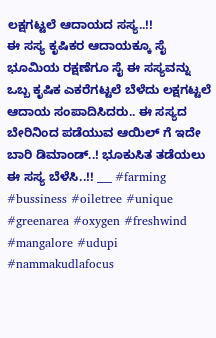ಲಕ್ಷಗಟ್ಟಲೆ ಆದಾಯದ ಸಸ್ಯ..!!
ಈ ಸಸ್ಯ ಕೃಷಿಕರ ಆದಾಯಕ್ಕೂ ಸೈ ಭೂಮಿಯ ರಕ್ಷಣೆಗೂ ಸೈ ಈ ಸಸ್ಯವನ್ನು ಒಬ್ಬ ಕೃಷಿಕ ಎಕರೆಗಟ್ಟಲೆ ಬೆಳೆದು ಲಕ್ಷಗಟ್ಟಲೆ ಆದಾಯ ಸಂಪಾದಿಸಿದರು.. ಈ ಸಸ್ಯದ ಬೇರಿನಿಂದ ಪಡೆಯುವ ಆಯಿಲ್ ಗೆ ಇದೇ ಬಾರಿ ಡಿಮಾಂಡ್..! ಭೂಕುಸಿತ ತಡೆಯಲು ಈ ಸಸ್ಯ ಬೆಳೆಸಿ..!! ___ #farming #bussiness #oiletree #unique #greenarea #oxygen #freshwind #mangalore #udupi #nammakudlafocus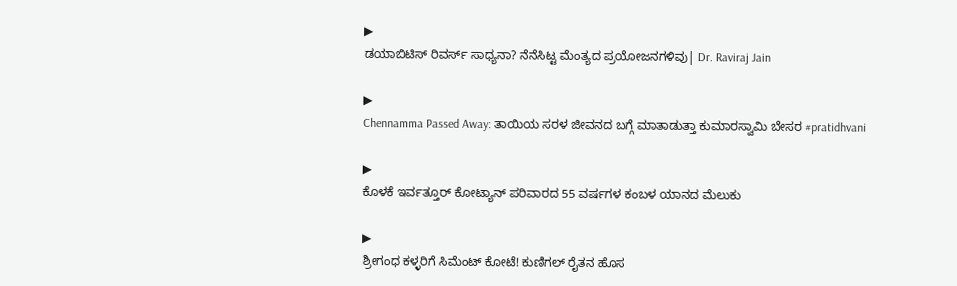▶
ಡಯಾಬಿಟಿಸ್ ರಿವರ್ಸ್ ಸಾಧ್ಯನಾ? ನೆನೆಸಿಟ್ಟ ಮೆಂತ್ಯದ ಪ್ರಯೋಜನಗಳಿವು| Dr. Raviraj Jain

▶
Chennamma Passed Away: ತಾಯಿಯ ಸರಳ ಜೀವನದ ಬಗ್ಗೆ ಮಾತಾಡುತ್ತಾ ಕುಮಾರಸ್ವಾಮಿ ಬೇಸರ #pratidhvani

▶
ಕೊಳಕೆ ಇರ್ವತ್ತೂರ್ ಕೋಟ್ಯಾನ್ ಪರಿವಾರದ 55 ವರ್ಷಗಳ ಕಂಬಳ ಯಾನದ ಮೆಲುಕು

▶
ಶ್ರೀಗಂಧ ಕಳ್ಳರಿಗೆ ಸಿಮೆಂಟ್ ಕೋಟೆ! ಕುಣಿಗಲ್ ರೈತನ ಹೊಸ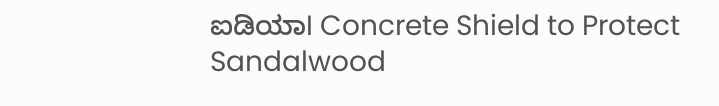ಐಡಿಯಾI Concrete Shield to Protect Sandalwood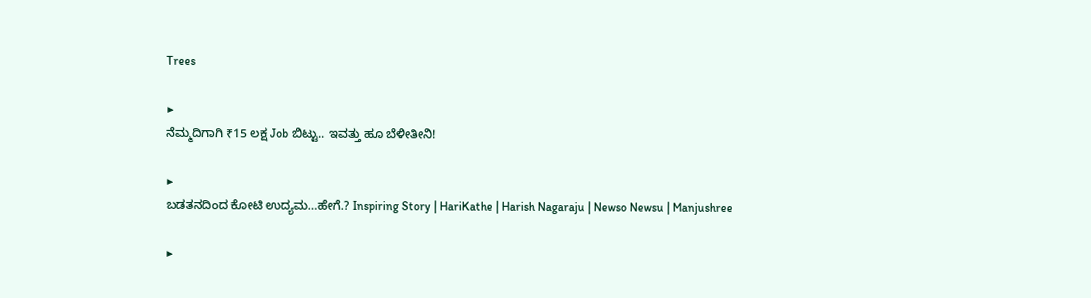Trees

▶
ನೆಮ್ಮದಿಗಾಗಿ ₹15 ಲಕ್ಷ Job ಬಿಟ್ಟು.. ಇವತ್ತು ಹೂ ಬೆಳೀತೀನಿ!

▶
ಬಡತನದಿಂದ ಕೋಟಿ ಉದ್ಯಮ…ಹೇಗೆ.? Inspiring Story | HariKathe | Harish Nagaraju | Newso Newsu | Manjushree

▶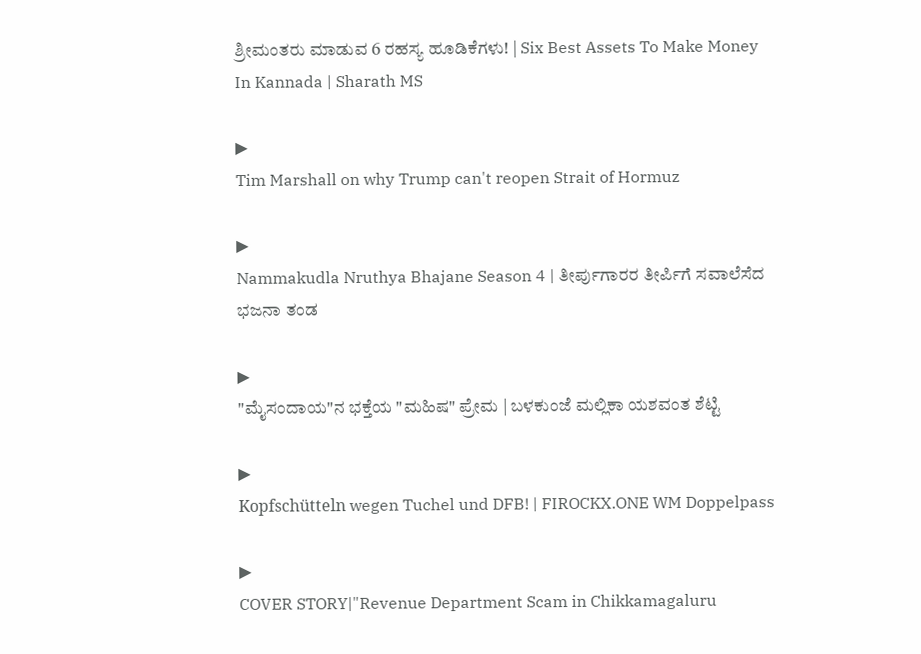ಶ್ರೀಮಂತರು ಮಾಡುವ 6 ರಹಸ್ಯ ಹೂಡಿಕೆಗಳು! | Six Best Assets To Make Money In Kannada | Sharath MS

▶
Tim Marshall on why Trump can't reopen Strait of Hormuz

▶
Nammakudla Nruthya Bhajane Season 4 | ತೀರ್ಪುಗಾರರ ತೀರ್ಪಿಗೆ ಸವಾಲೆಸೆದ ಭಜನಾ ತಂಡ

▶
"ಮೈಸಂದಾಯ"ನ ಭಕ್ತೆಯ "ಮಹಿಷ" ಪ್ರೇಮ | ಬಳಕುಂಜೆ ಮಲ್ಲಿಕಾ ಯಶವಂತ ಶೆಟ್ಟಿ

▶
Kopfschütteln wegen Tuchel und DFB! | FIROCKX.ONE WM Doppelpass

▶
COVER STORY|"Revenue Department Scam in Chikkamagaluru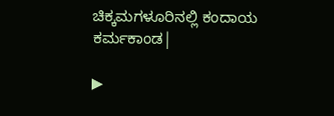ಚಿಕ್ಕಮಗಳೂರಿನಲ್ಲಿ ಕಂದಾಯ ಕರ್ಮಕಾಂಡ|

▶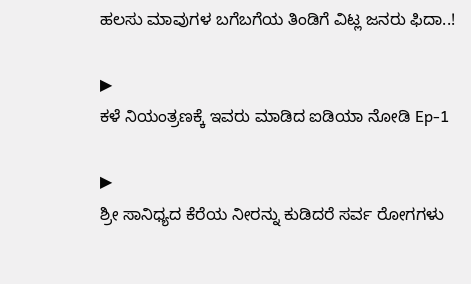ಹಲಸು ಮಾವುಗಳ ಬಗೆಬಗೆಯ ತಿಂಡಿಗೆ ವಿಟ್ಲ ಜನರು ಫಿದಾ..!

▶
ಕಳೆ ನಿಯಂತ್ರಣಕ್ಕೆ ಇವರು ಮಾಡಿದ ಐಡಿಯಾ ನೋಡಿ Ep-1

▶
ಶ್ರೀ ಸಾನಿಧ್ಯದ ಕೆರೆಯ ನೀರನ್ನು ಕುಡಿದರೆ ಸರ್ವ ರೋಗಗಳು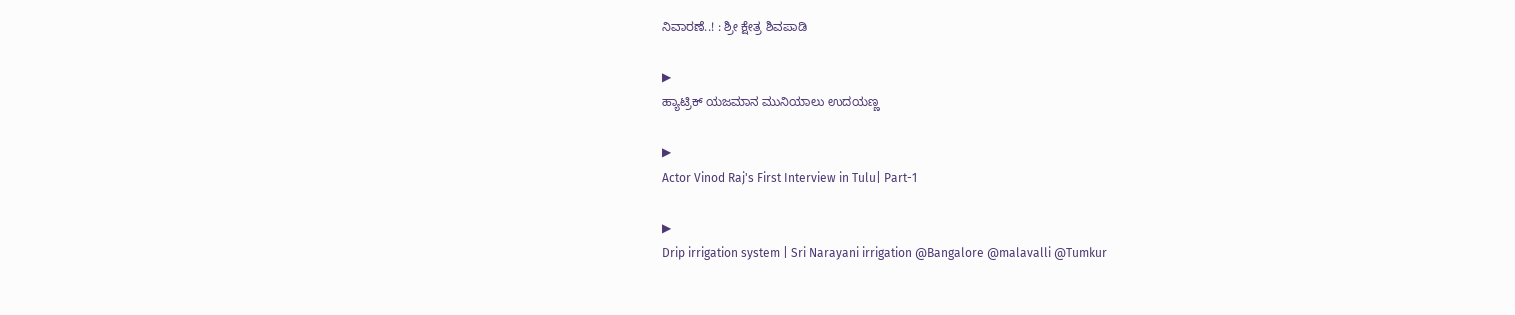ನಿವಾರಣೆ..! : ಶ್ರೀ ಕ್ಷೇತ್ರ ಶಿವಪಾಡಿ

▶
ಹ್ಯಾಟ್ರಿಕ್ ಯಜಮಾನ ಮುನಿಯಾಲು ಉದಯಣ್ಣ

▶
Actor Vinod Raj's First Interview in Tulu| Part-1

▶
Drip irrigation system | Sri Narayani irrigation @Bangalore @malavalli @Tumkur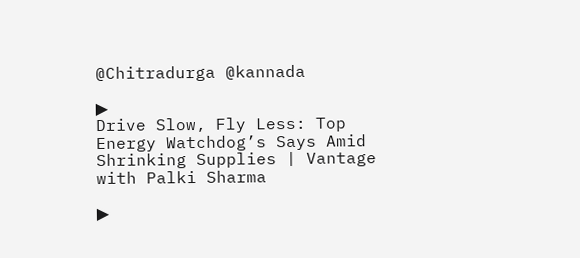@Chitradurga @kannada

▶
Drive Slow, Fly Less: Top Energy Watchdog’s Says Amid Shrinking Supplies | Vantage with Palki Sharma

▶